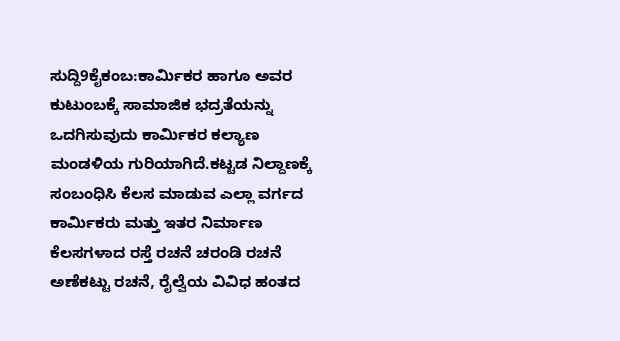ಸುದ್ದಿ9ಕೈಕಂಬ:ಕಾರ್ಮಿಕರ ಹಾಗೂ ಅವರ ಕುಟುಂಬಕ್ಕೆ ಸಾಮಾಜಿಕ ಭದ್ರತೆಯನ್ನು ಒದಗಿಸುವುದು ಕಾರ್ಮಿಕರ ಕಲ್ಯಾಣ ಮಂಡಳಿಯ ಗುರಿಯಾಗಿದೆ.ಕಟ್ಟಡ ನಿಲ್ದಾಣಕ್ಕೆ
ಸಂಬಂಧಿಸಿ ಕೆಲಸ ಮಾಡುವ ಎಲ್ಲಾ ವರ್ಗದ ಕಾರ್ಮಿಕರು ಮತ್ತು ಇತರ ನಿರ್ಮಾಣ ಕೆಲಸಗಳಾದ ರಸ್ತೆ ರಚನೆ ಚರಂಡಿ ರಚನೆ ಅಣೆಕಟ್ಟು ರಚನೆ, ರೈಲ್ವೆಯ ವಿವಿಧ ಹಂತದ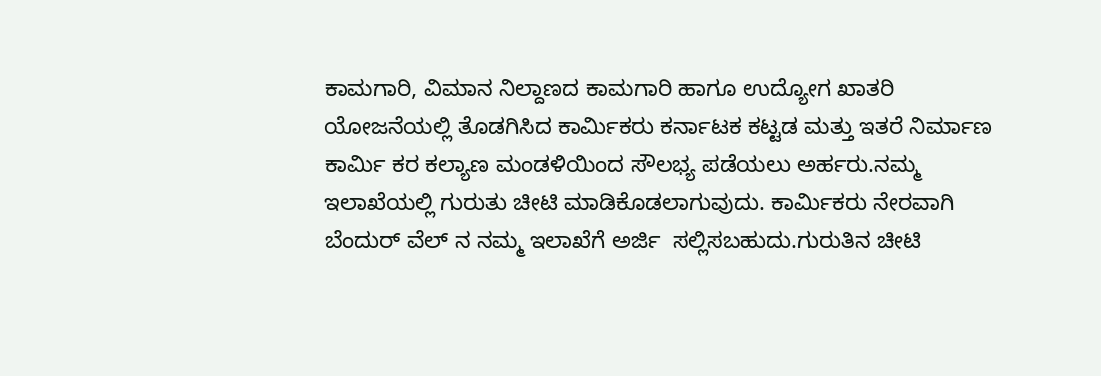ಕಾಮಗಾರಿ, ವಿಮಾನ ನಿಲ್ದಾಣದ ಕಾಮಗಾರಿ ಹಾಗೂ ಉದ್ಯೋಗ ಖಾತರಿ ಯೋಜನೆಯಲ್ಲಿ ತೊಡಗಿಸಿದ ಕಾರ್ಮಿಕರು ಕರ್ನಾಟಕ ಕಟ್ಟಡ ಮತ್ತು ಇತರೆ ನಿರ್ಮಾಣ ಕಾರ್ಮಿ ಕರ ಕಲ್ಯಾಣ ಮಂಡಳಿಯಿಂದ ಸೌಲಭ್ಯ ಪಡೆಯಲು ಅರ್ಹರು.ನಮ್ಮ ಇಲಾಖೆಯಲ್ಲಿ ಗುರುತು ಚೀಟಿ ಮಾಡಿಕೊಡಲಾಗುವುದು. ಕಾರ್ಮಿಕರು ನೇರವಾಗಿ ಬೆಂದುರ್ ವೆಲ್ ನ ನಮ್ಮ ಇಲಾಖೆಗೆ ಅರ್ಜಿ  ಸಲ್ಲಿಸಬಹುದು.ಗುರುತಿನ ಚೀಟಿ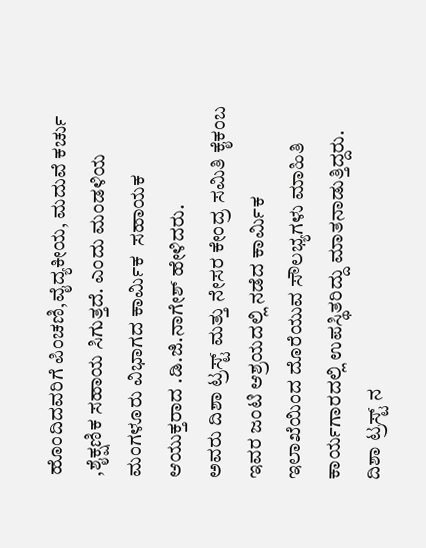ಹೊಂದಿದವರಿಗೆ ಪಿಂಚಣಿ,ವೈದ್ಯಕೀಯ, ಮದುವೆ ಕರ್ಚು ,ಶೈಕ್ಷಣಿಕ ಸಹಾಯ ಸಿಗುತ್ತದೆ. ಎಂದು ಮಂಡಳಿಯ ಮಂಗಳೂರು ವಿಭಾಗದ ಕಾರ್ಮಿಕ  ಸಹಾಯಕ ಆಯುಕ್ತರಾದ .ಡಿ.ಜಿ.ನಾಗೇಶ್ ಹೇಳಿದರು.
ಅವರು ದಿಶಾ ಟ್ರಸ್ಟ್ ಮತ್ತು ನೇಸರ ಕೇಂದ್ರ ಸಮಿತಿ ಕೈಕಂಬ ಇವರ ಜಂಟಿ ಆಶ್ರಯದಲ್ಲಿ ನಡೆದ ಕಾರ್ಮಿಕ  ಇಲಾಖೆಯಿಂದ ದೊರೆಯುವ ಸೌಲಭ್ಯಗಳು ಮಾಹಿತಿ ಕಾರ್ಯಗಾರದಲ್ಲಿ ಉಪಸ್ಥಿತರಿದ್ದು ಮಾತನಾಡುತ್ತಿದ್ದರು.
ದಿಶಾ ಟ್ರಸ್ಟ್ ನ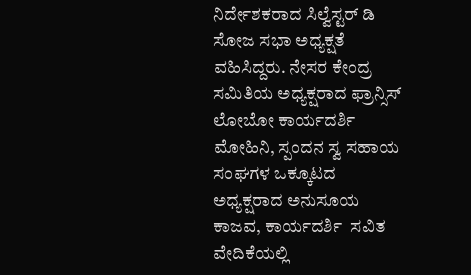ನಿರ್ದೇಶಕರಾದ ಸಿಲ್ವೆಸ್ಟರ್ ಡಿ ಸೋಜ ಸಭಾ ಅಧ್ಯಕ್ಷತೆ ವಹಿಸಿದ್ದರು. ನೇಸರ ಕೇಂದ್ರ ಸಮಿತಿಯ ಅಧ್ಯಕ್ಷರಾದ ಫ್ರಾನ್ಸಿಸ್ ಲೋಬೋ ಕಾರ್ಯದರ್ಶಿ ಮೋಹಿನಿ, ಸ್ಪಂದನ ಸ್ವ ಸಹಾಯ ಸಂಘಗಳ ಒಕ್ಕೂಟದ ಅಧ್ಯಕ್ಷರಾದ ಅನುಸೂಯ ಕಾಜವ, ಕಾರ್ಯದರ್ಶಿ  ಸವಿತ ವೇದಿಕೆಯಲ್ಲಿ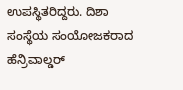ಉಪಸ್ಥಿತರಿದ್ದರು. ದಿಶಾ ಸಂಸ್ಥೆಯ ಸಂಯೋಜಕರಾದ ಹೆನ್ರಿವಾಲ್ಡರ್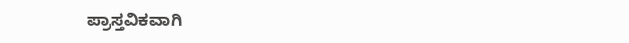ಪ್ರಾಸ್ತವಿಕವಾಗಿ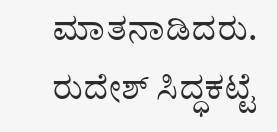ಮಾತನಾಡಿದರು. ರುದೇಶ್ ಸಿದ್ಧಕಟ್ಟೆ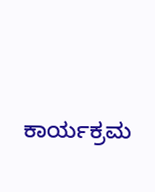ಕಾರ್ಯಕ್ರಮ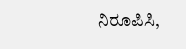ನಿರೂಪಿಸಿ,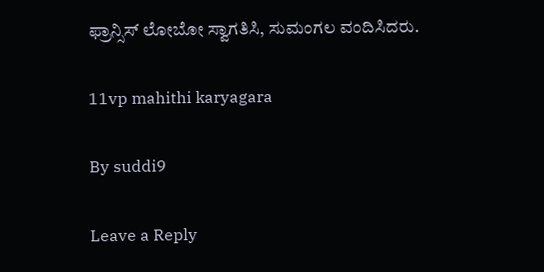ಫ್ರಾನ್ಸಿಸ್ ಲೋಬೋ ಸ್ವಾಗತಿಸಿ, ಸುಮಂಗಲ ವಂದಿಸಿದರು.

11vp mahithi karyagara

By suddi9

Leave a Reply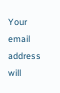Your email address will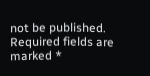not be published. Required fields are marked *